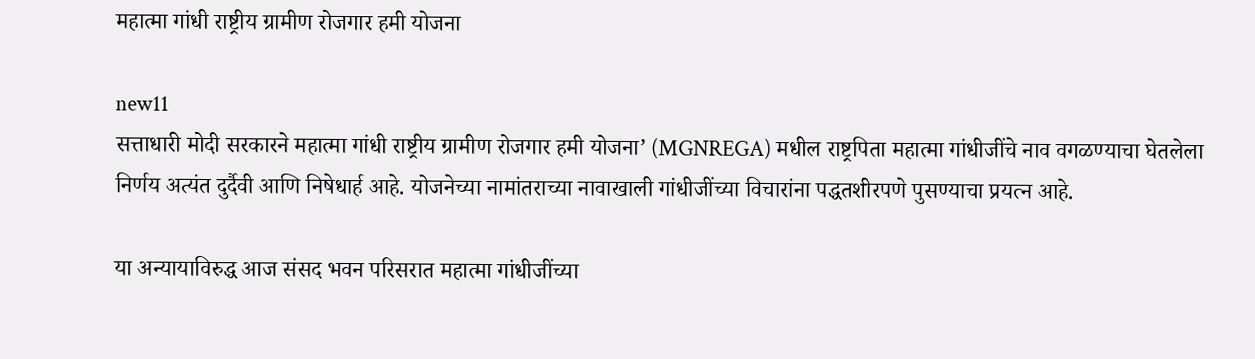महात्मा गांधी राष्ट्रीय ग्रामीण रोजगार हमी योजना

new11
सत्ताधारी मोदी सरकारने महात्मा गांधी राष्ट्रीय ग्रामीण रोजगार हमी योजना’ (MGNREGA) मधील राष्ट्रपिता महात्मा गांधीजींचे नाव वगळण्याचा घेतलेला निर्णय अत्यंत दुर्दैवी आणि निषेधार्ह आहे. योजनेच्या नामांतराच्या नावाखाली गांधीजींच्या विचारांना पद्धतशीरपणे पुसण्याचा प्रयत्न आहे.

या अन्यायाविरुद्ध आज संसद भवन परिसरात महात्मा गांधीजींच्या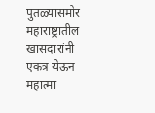पुतळ्यासमोर महाराष्ट्रातील खासदारांनी एकत्र येऊन महात्मा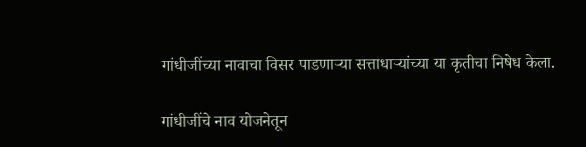गांधीजींच्या नावाचा विसर पाडणाऱ्या सत्ताधाऱ्यांच्या या कृतीचा निषेध केला.

गांधीजींचे नाव योजनेतून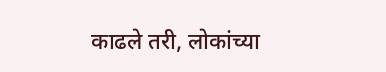काढले तरी, लोकांच्या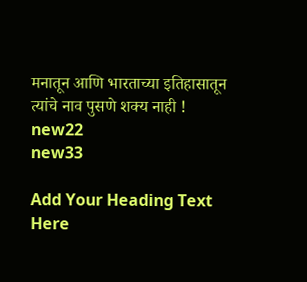मनातून आणि भारताच्या इतिहासातून त्यांचे नाव पुसणे शक्य नाही !
new22
new33

Add Your Heading Text Here